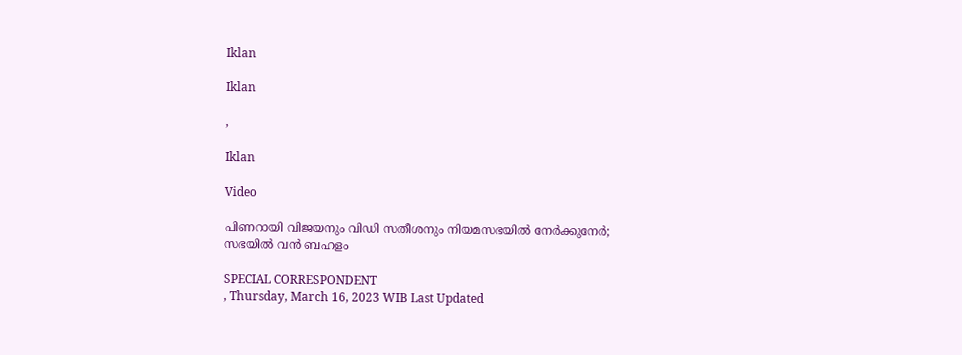Iklan

Iklan

,

Iklan

Video

പിണറായി വിജയനും വിഡി സതീശനും നിയമസഭയില്‍ നേർക്കുനേർ; സഭയിൽ വന്‍ ബഹളം

SPECIAL CORRESPONDENT
, Thursday, March 16, 2023 WIB Last Updated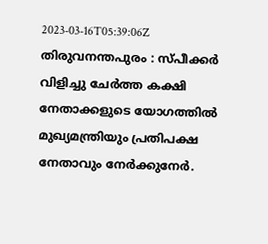2023-03-16T05:39:06Z
തിരുവനന്തപുരം : സ്പീക്കര്‍ വിളിച്ചു ചേര്‍ത്ത കക്ഷി നേതാക്കളുടെ യോഗത്തില്‍ മുഖ്യമന്ത്രിയും പ്രതിപക്ഷ നേതാവും നേര്‍ക്കുനേര്‍.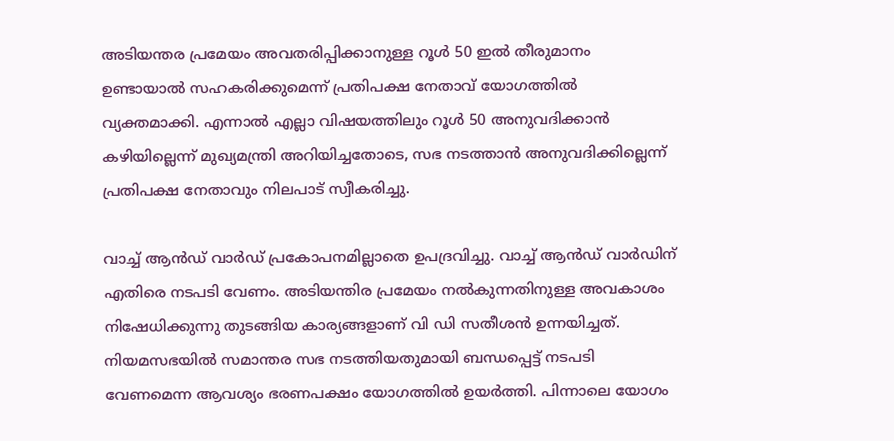അടിയന്തര പ്രമേയം അവതരിപ്പിക്കാനുള്ള റൂള്‍ 50 ഇല്‍ തീരുമാനം ഉണ്ടായാല്‍ സഹകരിക്കുമെന്ന് പ്രതിപക്ഷ നേതാവ് യോഗത്തില്‍ വ്യക്തമാക്കി. എന്നാല്‍ എല്ലാ വിഷയത്തിലും റൂള്‍ 50 അനുവദിക്കാന്‍ കഴിയില്ലെന്ന് മുഖ്യമന്ത്രി അറിയിച്ചതോടെ, സഭ നടത്താന്‍ അനുവദിക്കില്ലെന്ന് പ്രതിപക്ഷ നേതാവും നിലപാട് സ്വീകരിച്ചു.

വാച്ച് ആന്‍ഡ് വാര്‍ഡ് പ്രകോപനമില്ലാതെ ഉപദ്രവിച്ചു. വാച്ച് ആന്‍ഡ് വാര്‍ഡിന് എതിരെ നടപടി വേണം. അടിയന്തിര പ്രമേയം നല്‍കുന്നതിനുള്ള അവകാശം നിഷേധിക്കുന്നു തുടങ്ങിയ കാര്യങ്ങളാണ് വി ഡി സതീശന്‍ ഉന്നയിച്ചത്. നിയമസഭയില്‍ സമാന്തര സഭ നടത്തിയതുമായി ബന്ധപ്പെട്ട് നടപടി വേണമെന്ന ആവശ്യം ഭരണപക്ഷം യോഗത്തില്‍ ഉയര്‍ത്തി. പിന്നാലെ യോഗം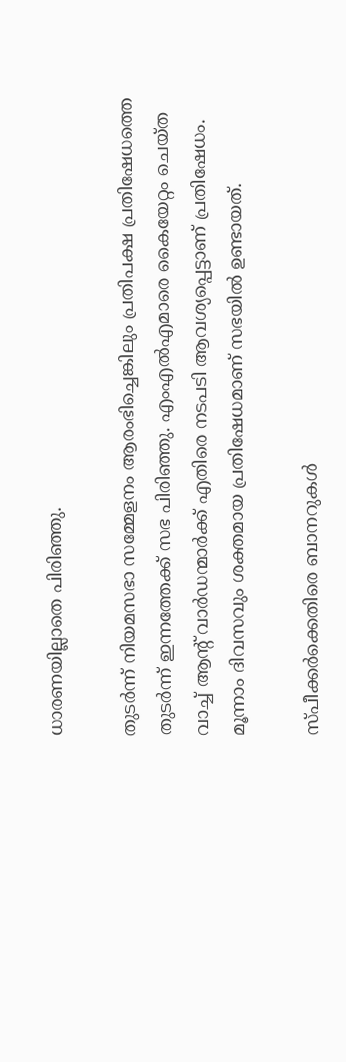ധാരണയില്ലാതെ പിരിഞ്ഞു.

തുടര്‍ന്ന് നിയമസഭാ സമ്മേളനം ആരംഭിച്ചെങ്കിലും പ്രതിപക്ഷ പ്രതിഷേധത്തെ തുടര്‍ന്ന് ഇന്നത്തേക്ക് സഭ പിരിഞ്ഞു. എംഎല്‍എമാരെ കൈയേറ്റം ചെയ്ത വാച്ച് ആന്റ് വാര്‍ഡന്മാര്‍ക്ക് എതിരെ നടപടി ആവശ്യപ്പെട്ടാണ് പ്രതിഷേധം. മൂന്നാം ദിവസവും ശക്തമായ പ്രതിഷേധമാണ് സഭയില്‍ ഉണ്ടായത്.

സ്പീക്കര്‍ക്കെതിരെ ബാനറുകള്‍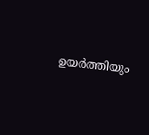ഉയര്‍ത്തിയും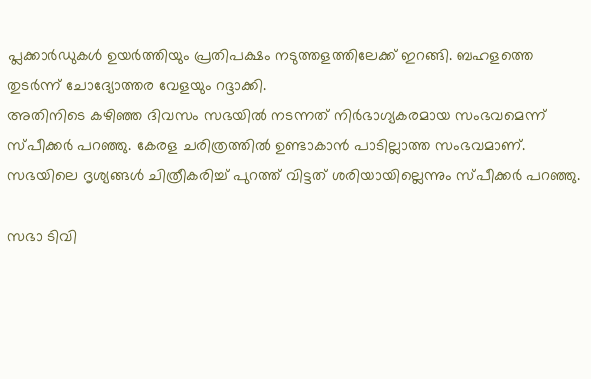പ്ലക്കാര്‍ഡുകള്‍ ഉയര്‍ത്തിയും പ്രതിപക്ഷം നടുത്തളത്തിലേക്ക് ഇറങ്ങി. ബഹളത്തെ തുടര്‍ന്ന് ചോദ്യോത്തര വേളയും റദ്ദാക്കി.
അതിനിടെ കഴിഞ്ഞ ദിവസം സഭയില്‍ നടന്നത് നിര്‍ഭാഗ്യകരമായ സംഭവമെന്ന് സ്പീക്കര്‍ പറഞ്ഞു. കേരള ചരിത്രത്തില്‍ ഉണ്ടാകാന്‍ പാടില്ലാത്ത സംഭവമാണ്. സഭയിലെ ദൃശ്യങ്ങള്‍ ചിത്രീകരിച്ച് പുറത്ത് വിട്ടത് ശരിയായില്ലെന്നും സ്പീക്കര്‍ പറഞ്ഞു.

സഭാ ടിവി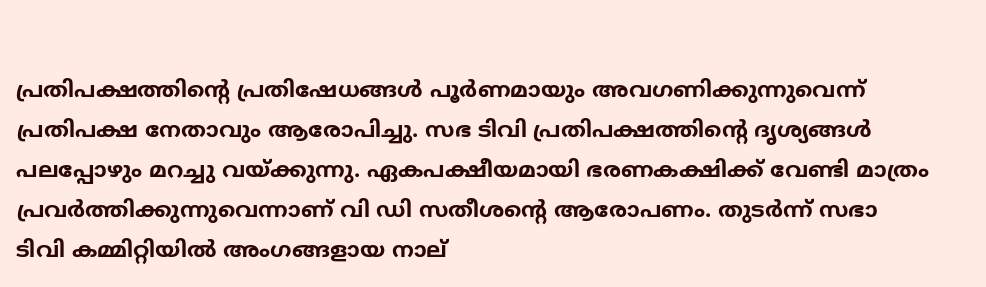പ്രതിപക്ഷത്തിന്റെ പ്രതിഷേധങ്ങള്‍ പൂര്‍ണമായും അവഗണിക്കുന്നുവെന്ന് പ്രതിപക്ഷ നേതാവും ആരോപിച്ചു. സഭ ടിവി പ്രതിപക്ഷത്തിന്റെ ദൃശ്യങ്ങള്‍ പലപ്പോഴും മറച്ചു വയ്ക്കുന്നു. ഏകപക്ഷീയമായി ഭരണകക്ഷിക്ക് വേണ്ടി മാത്രം പ്രവര്‍ത്തിക്കുന്നുവെന്നാണ് വി ഡി സതീശന്റെ ആരോപണം. തുടര്‍ന്ന് സഭാ ടിവി കമ്മിറ്റിയില്‍ അംഗങ്ങളായ നാല്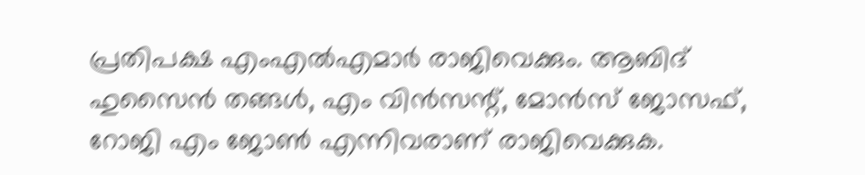പ്രതിപക്ഷ എംഎല്‍എമാര്‍ രാജിവെക്കും. ആബിദ് ഹുസൈന്‍ തങ്ങള്‍, എം വിന്‍സന്റ്, മോന്‍സ് ജോസഫ്, റോജി എം ജോണ്‍ എന്നിവരാണ് രാജിവെക്കുക.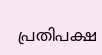പ്രതിപക്ഷ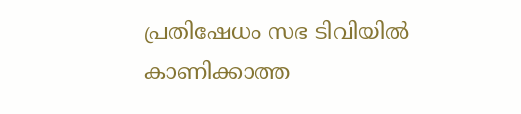പ്രതിഷേധം സഭ ടിവിയില്‍ കാണിക്കാത്ത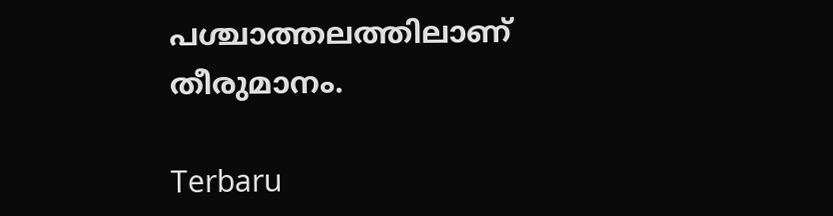പശ്ചാത്തലത്തിലാണ് തീരുമാനം.

Terbaru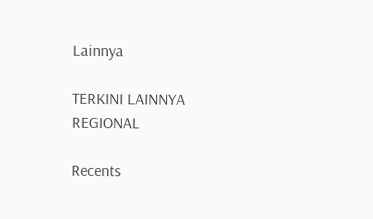Lainnya

TERKINI LAINNYA
REGIONAL

Recents